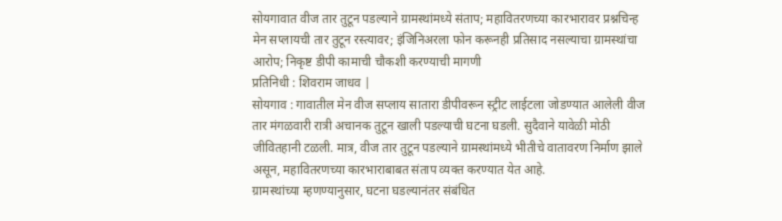सोयगावात वीज तार तुटून पडल्याने ग्रामस्थांमध्ये संताप; महावितरणच्या कारभारावर प्रश्नचिन्ह
मेन सप्लायची तार तुटून रस्त्यावर; इंजिनिअरला फोन करूनही प्रतिसाद नसल्याचा ग्रामस्थांचा आरोप; निकृष्ट डीपी कामाची चौकशी करण्याची मागणी
प्रतिनिधी : शिवराम जाधव |
सोयगाव : गावातील मेन वीज सप्लाय सातारा डीपीवरून स्ट्रीट लाईटला जोडण्यात आलेली वीज तार मंगळवारी रात्री अचानक तुटून खाली पडल्याची घटना घडली. सुदैवाने यावेळी मोठी जीवितहानी टळली. मात्र, वीज तार तुटून पडल्याने ग्रामस्थांमध्ये भीतीचे वातावरण निर्माण झाले असून, महावितरणच्या कारभाराबाबत संताप व्यक्त करण्यात येत आहे.
ग्रामस्थांच्या म्हणण्यानुसार, घटना घडल्यानंतर संबंधित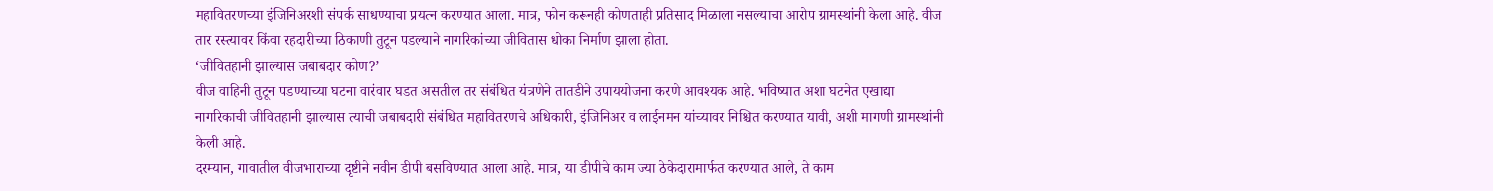महावितरणच्या इंजिनिअरशी संपर्क साधण्याचा प्रयत्न करण्यात आला. मात्र, फोन करूनही कोणताही प्रतिसाद मिळाला नसल्याचा आरोप ग्रामस्थांनी केला आहे. वीज तार रस्त्यावर किंवा रहदारीच्या ठिकाणी तुटून पडल्याने नागरिकांच्या जीवितास धोका निर्माण झाला होता.
‘जीवितहानी झाल्यास जबाबदार कोण?’
वीज वाहिनी तुटून पडण्याच्या घटना वारंवार घडत असतील तर संबंधित यंत्रणेने तातडीने उपाययोजना करणे आवश्यक आहे. भविष्यात अशा घटनेत एखाद्या नागरिकाची जीवितहानी झाल्यास त्याची जबाबदारी संबंधित महावितरणचे अधिकारी, इंजिनिअर व लाईनमन यांच्यावर निश्चित करण्यात यावी, अशी मागणी ग्रामस्थांनी केली आहे.
दरम्यान, गावातील वीजभाराच्या दृष्टीने नवीन डीपी बसविण्यात आला आहे. मात्र, या डीपीचे काम ज्या ठेकेदारामार्फत करण्यात आले, ते काम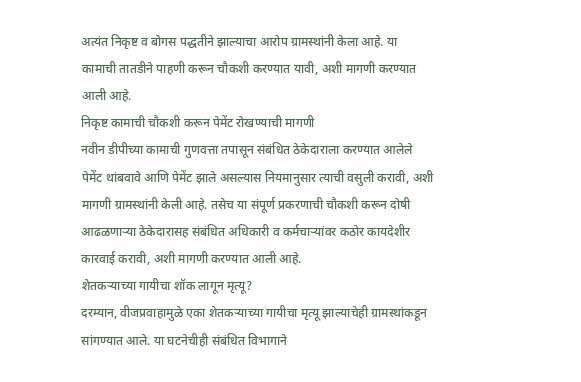अत्यंत निकृष्ट व बोगस पद्धतीने झाल्याचा आरोप ग्रामस्थांनी केला आहे. या कामाची तातडीने पाहणी करून चौकशी करण्यात यावी, अशी मागणी करण्यात आली आहे.
निकृष्ट कामाची चौकशी करून पेमेंट रोखण्याची मागणी
नवीन डीपीच्या कामाची गुणवत्ता तपासून संबंधित ठेकेदाराला करण्यात आलेले पेमेंट थांबवावे आणि पेमेंट झाले असल्यास नियमानुसार त्याची वसुली करावी, अशी मागणी ग्रामस्थांनी केली आहे. तसेच या संपूर्ण प्रकरणाची चौकशी करून दोषी आढळणाऱ्या ठेकेदारासह संबंधित अधिकारी व कर्मचाऱ्यांवर कठोर कायदेशीर कारवाई करावी, अशी मागणी करण्यात आली आहे.
शेतकऱ्याच्या गायीचा शॉक लागून मृत्यू?
दरम्यान, वीजप्रवाहामुळे एका शेतकऱ्याच्या गायीचा मृत्यू झाल्याचेही ग्रामस्थांकडून सांगण्यात आले. या घटनेचीही संबंधित विभागाने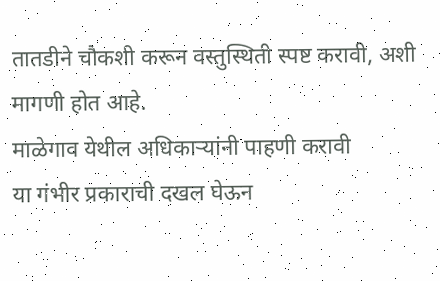तातडीने चौकशी करून वस्तुस्थिती स्पष्ट करावी, अशी मागणी होत आहे.
माळेगाव येथील अधिकाऱ्यांनी पाहणी करावी
या गंभीर प्रकाराची दखल घेऊन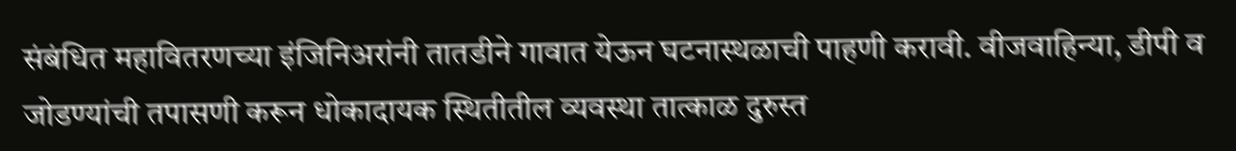संबंधित महावितरणच्या इंजिनिअरांनी तातडीने गावात येऊन घटनास्थळाची पाहणी करावी. वीजवाहिन्या, डीपी व जोडण्यांची तपासणी करून धोकादायक स्थितीतील व्यवस्था तात्काळ दुरुस्त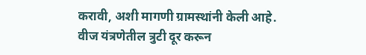करावी, अशी मागणी ग्रामस्थांनी केली आहे.
वीज यंत्रणेतील त्रुटी दूर करून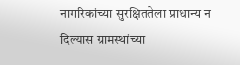नागरिकांच्या सुरक्षिततेला प्राधान्य न दिल्यास ग्रामस्थांच्या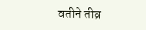वतीने तीव्र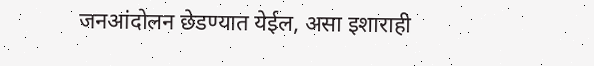जनआंदोलन छेडण्यात येईल, असा इशाराही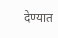देण्यात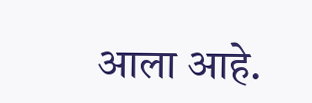आला आहे.